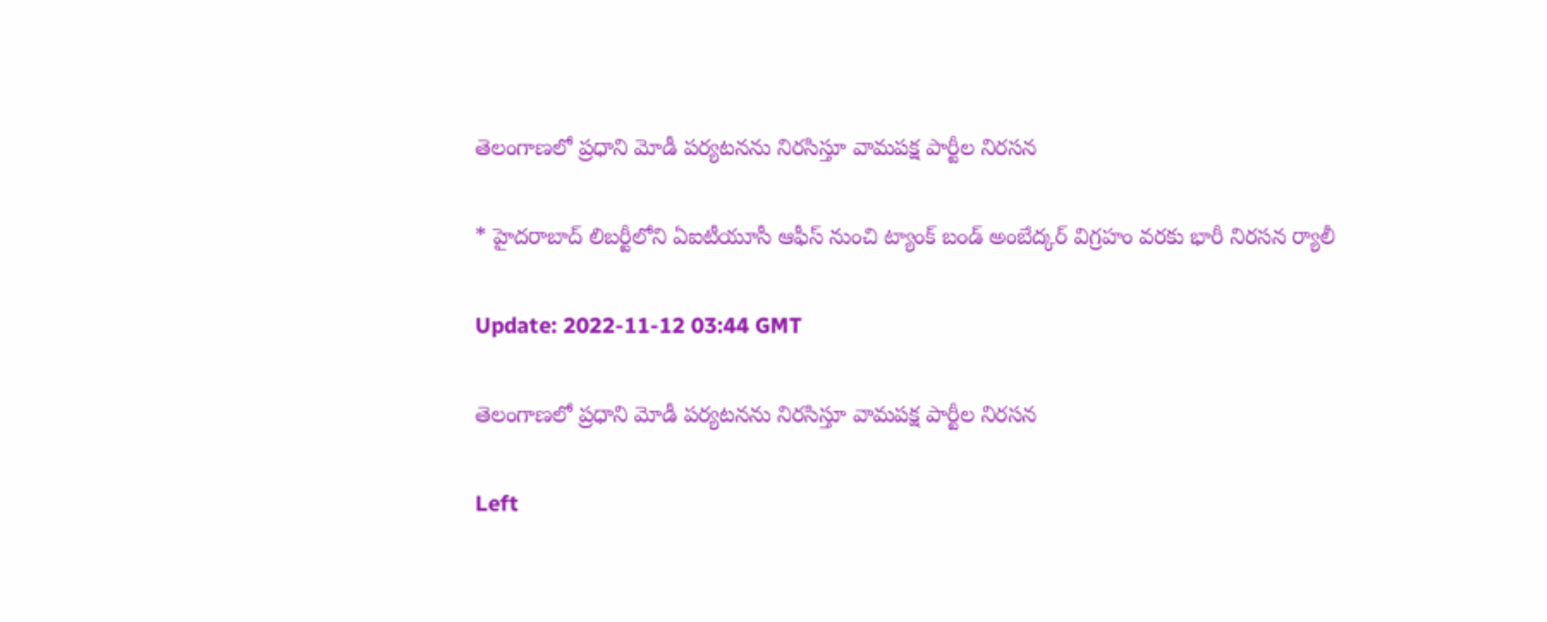తెలంగాణలో ప్రధాని మోడీ పర్యటనను నిరసిస్తూ వామపక్ష పార్టీల నిరసన

* హైదరాబాద్ లిబర్టీలోని ఏఐటీయూసీ ఆఫీస్‌ నుంచి ట్యాంక్ బండ్ అంబేద్కర్ విగ్రహం వరకు భారీ నిరసన ర్యాలీ

Update: 2022-11-12 03:44 GMT

తెలంగాణలో ప్రధాని మోడీ పర్యటనను నిరసిస్తూ వామపక్ష పార్టీల నిరసన

Left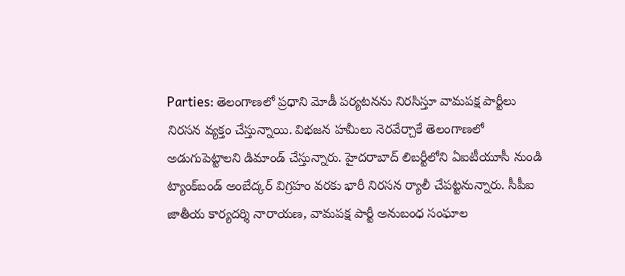Parties: తెలంగాణలో ప్రధాని మోడీ పర్యటనను నిరసిస్తూ వామపక్ష పార్టీలు నిరసన వ్యక్తం చేస్తున్నాయి. విభజన హమీలు నెరవేర్చాకే తెలంగాణలో అడుగుపెట్టాలని డిమాండ్ చేస్తున్నారు. హైదరాబాద్ లిబర్టీలోని ఏఐటీయూసీ నుండి ట్యాంక్‌బండ్ అంబేద్కర్ విగ్రహం వరకు భారీ నిరసన ర్యాలీ చేపట్టనున్నారు. సీపీఐ జాతీయ కార్యదర్శి నారాయణ, వామపక్ష పార్టీ అనుబంధ సంఘాల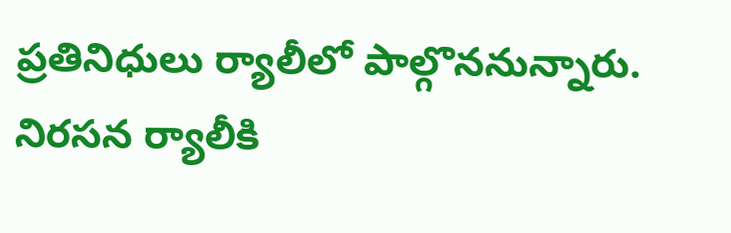ప్రతినిధులు ర్యాలీలో పాల్గొననున్నారు. నిరసన ర్యాలీకి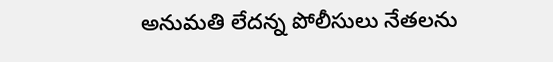అనుమతి లేదన్న పోలీసులు నేతలను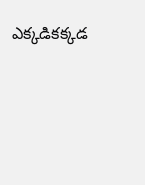ఎక్కడికక్కడ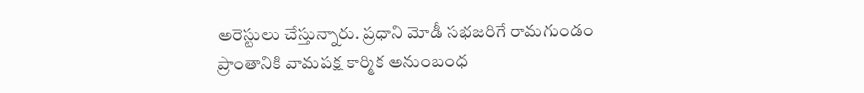అరెస్టులు చేస్తున్నారు. ప్రధాని మోడీ సభజరిగే రామగుండం ప్రాంతానికి వామపక్ష కార్మిక అనుంబంధ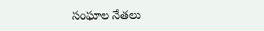సంఘాల నేతలు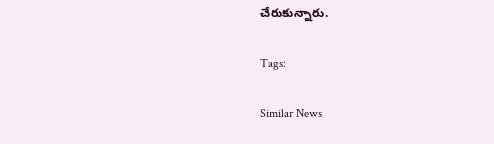చేరుకున్నారు.

Tags:

Similar News